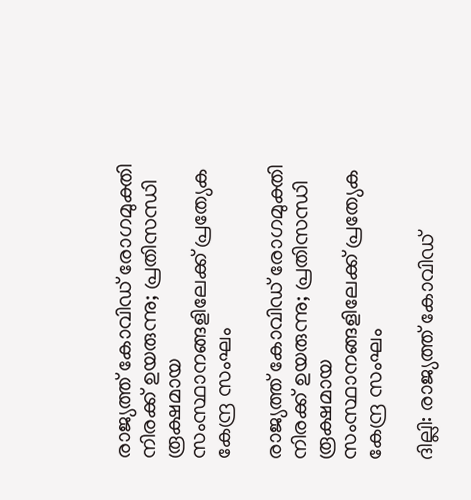രാജ്യത്ത് കോവിഡ് രോഗമുക്തി നിരക്ക് ഉയരുന്നു; പ്രതിസന്ധി രൂക്ഷമായ സംസ്ഥാനങ്ങളിലേക്ക് പ്രത്യേക കേന്ദ്ര സംഘം

രാജ്യത്ത് കോവിഡ് രോഗമുക്തി നിരക്ക് ഉയരുന്നു; പ്രതിസന്ധി രൂക്ഷമായ സംസ്ഥാനങ്ങളിലേക്ക് പ്രത്യേക കേന്ദ്ര സംഘം

ദില്ലി: രാജ്യത്ത് കോവിഡ്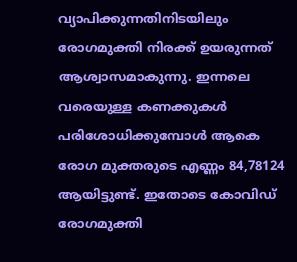വ്യാപിക്കുന്നതിനിടയിലും രോഗമുക്തി നിരക്ക് ഉയരുന്നത് ആശ്വാസമാകുന്നു. ഇന്നലെ വരെയുള്ള കണക്കുകള്‍ പരിശോധിക്കുമ്പോള്‍ ആകെ രോഗ മുക്തരുടെ എണ്ണം 84,78124 ആയിട്ടുണ്ട്. ഇതോടെ കോവിഡ് രോഗമുക്തി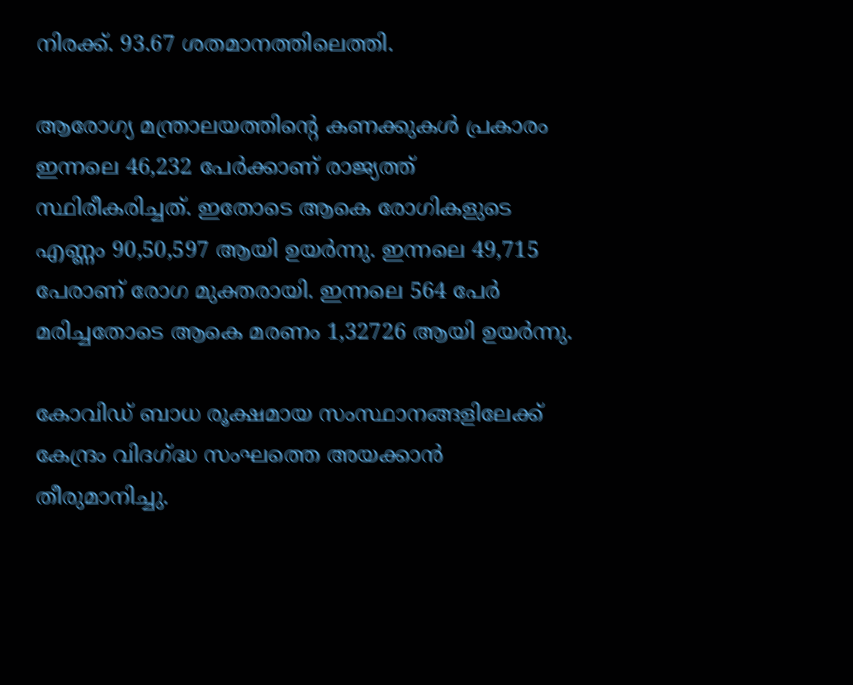നിരക്ക്. 93.67 ശതമാനത്തിലെത്തി.

ആരോഗ്യ മന്ത്രാലയത്തിന്‍റെ കണക്കുകള്‍ പ്രകാരം ഇന്നലെ 46,232 പേര്‍ക്കാണ് രാജ്യത്ത് സ്ഥിരീകരിച്ചത്. ഇതോടെ ആകെ രോഗികളുടെ എണ്ണം 90,50,597 ആയി ഉയര്‍ന്നു. ഇന്നലെ 49,715 പേരാണ് രോഗ മുക്തരായി. ഇന്നലെ 564 പേര്‍ മരിച്ചതോടെ ആകെ മരണം 1,32726 ആയി ഉയര്‍ന്നു.

കോവിഡ് ബാധ രൂക്ഷമായ സംസ്ഥാനങ്ങളിലേക്ക് കേന്ദ്രം വിദഗ്‌ദ്ധ സംഘത്തെ അയക്കാന്‍ തീരുമാനിച്ചു.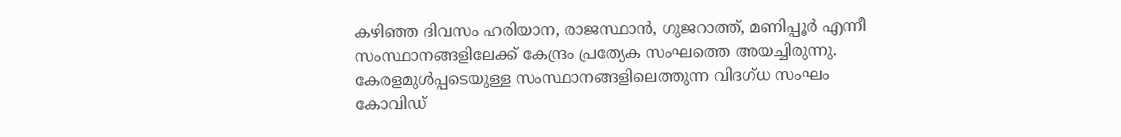കഴിഞ്ഞ ദിവസം ഹരിയാന, രാജസ്ഥാന്‍, ഗുജറാത്ത്, മണിപ്പൂര്‍ എന്നീ സംസ്ഥാനങ്ങളിലേക്ക് കേന്ദ്രം പ്രത്യേക സംഘത്തെ അയച്ചിരുന്നു. കേരളമുള്‍പ്പടെയുള്ള സംസ്ഥാനങ്ങളിലെത്തുന്ന വിദഗ്ധ സംഘം കോവിഡ്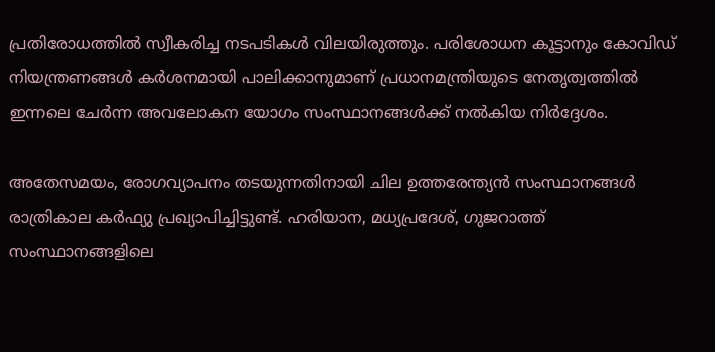പ്രതിരോധത്തില്‍ സ്വീകരിച്ച നടപടികള്‍ വിലയിരുത്തും. പരിശോധന കൂട്ടാനും കോവിഡ് നിയന്ത്രണങ്ങള്‍ കര്‍ശനമായി പാലിക്കാനുമാണ് പ്രധാനമന്ത്രിയുടെ നേതൃത്വത്തില്‍ ഇന്നലെ ചേര്‍ന്ന അവലോകന യോഗം സംസ്ഥാനങ്ങള്‍ക്ക് നല്‍കിയ നിര്‍ദ്ദേശം.

അതേസമയം, രോഗവ്യാപനം തടയുന്നതിനായി ചില ഉത്തരേന്ത്യൻ സംസ്ഥാനങ്ങൾ രാത്രികാല കർഫ്യു പ്രഖ്യാപിച്ചിട്ടുണ്ട്. ഹരിയാന, മധ്യപ്രദേശ്, ഗുജറാത്ത് സംസ്ഥാനങ്ങളിലെ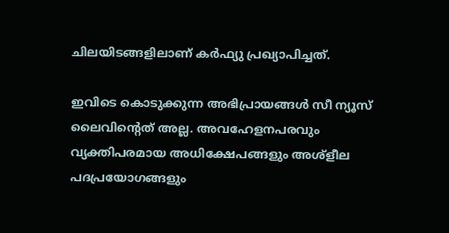ചിലയിടങ്ങളിലാണ് കർഫ്യു പ്രഖ്യാപിച്ചത്.

ഇവിടെ കൊടുക്കുന്ന അഭിപ്രായങ്ങള്‍ സീ ന്യൂസ് ലൈവിന്റെത് അല്ല. അവഹേളനപരവും വ്യക്തിപരമായ അധിക്ഷേപങ്ങളും അശ്‌ളീല പദപ്രയോഗങ്ങളും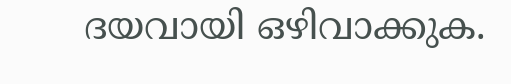ദയവായി ഒഴിവാക്കുക.